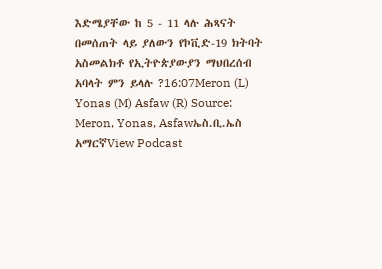እድሜያቸው ከ 5 - 11 ላሉ ሕጻናት በመሰጠት ላይ ያለውን የኮቪድ-19 ክትባት አስመልክቶ የኢትዮጵያውያን ማህበረሰብ አባላት ምን ይላሉ ?16:07Meron (L) Yonas (M) Asfaw (R) Source: Meron, Yonas, Asfawኤስ.ቢ.ኤስ አማርኛView Podcast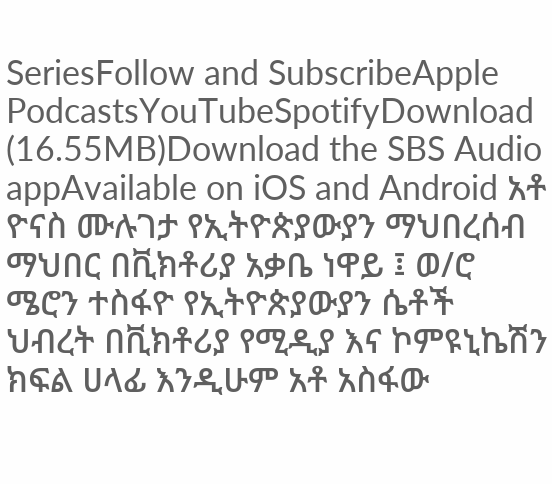SeriesFollow and SubscribeApple PodcastsYouTubeSpotifyDownload (16.55MB)Download the SBS Audio appAvailable on iOS and Android አቶ ዮናስ ሙሉገታ የኢትዮጵያውያን ማህበረሰብ ማህበር በቪክቶሪያ አቃቤ ነዋይ ፤ ወ/ሮ ሜሮን ተስፋዮ የኢትዮጵያውያን ሴቶች ህብረት በቪክቶሪያ የሚዲያ እና ኮምዩኒኬሽን ክፍል ሀላፊ እንዲሁም አቶ አስፋው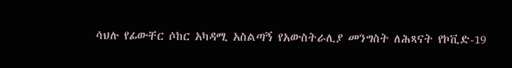ሳህሉ የፊውቸር ሶከር አካዳሚ አስልጣኝ የአውስትራሊያ መንግስት ለሕጻናት የኮቪድ-19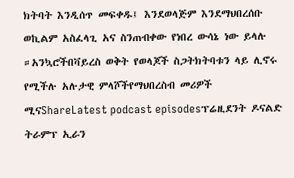ክትባት እንዲሰጥ መፍቀዱ፤ እንደወላጅም እንደማህበረሰቡ ወኪልም አስፈላጊ አና ስንጠብቀው የነበረ ውሳኔ ነው ይላሉ ።አንኳሮችበቫይረስ ወቅት የወላጆች ስጋትክትባቱን ላይ ሊኖሩ የሚችሉ አሉታዊ ምላሾችየማህበረስብ መሪዎች ሚናShareLatest podcast episodesፕሬዚደንት ዶናልድ ትራምፕ ኢራን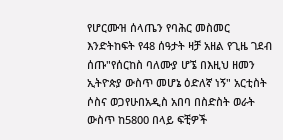የሆርሙዝ ሰላጤን የባሕር መስመር እንድትከፍት የ48 ሰዓታት ዛቻ አዘል የጊዜ ገደብ ሰጡ"የሰርከስ ባለሙያ ሆኜ በእዚህ ዘመን ኢትዮጵያ ውስጥ መሆኔ ዕድለኛ ነኝ" አርቲስት ሶስና ወጋየሁበአዲስ አበባ በስድስት ወራት ውስጥ ከ5800 በላይ ፍቺዎች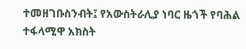ተመዘገቡስንብት፤ የአውስትራሊያ ነባር ዜጎች የባሕል ተፋላሚዋ አክስት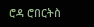ሮዳ ሮበርትስ